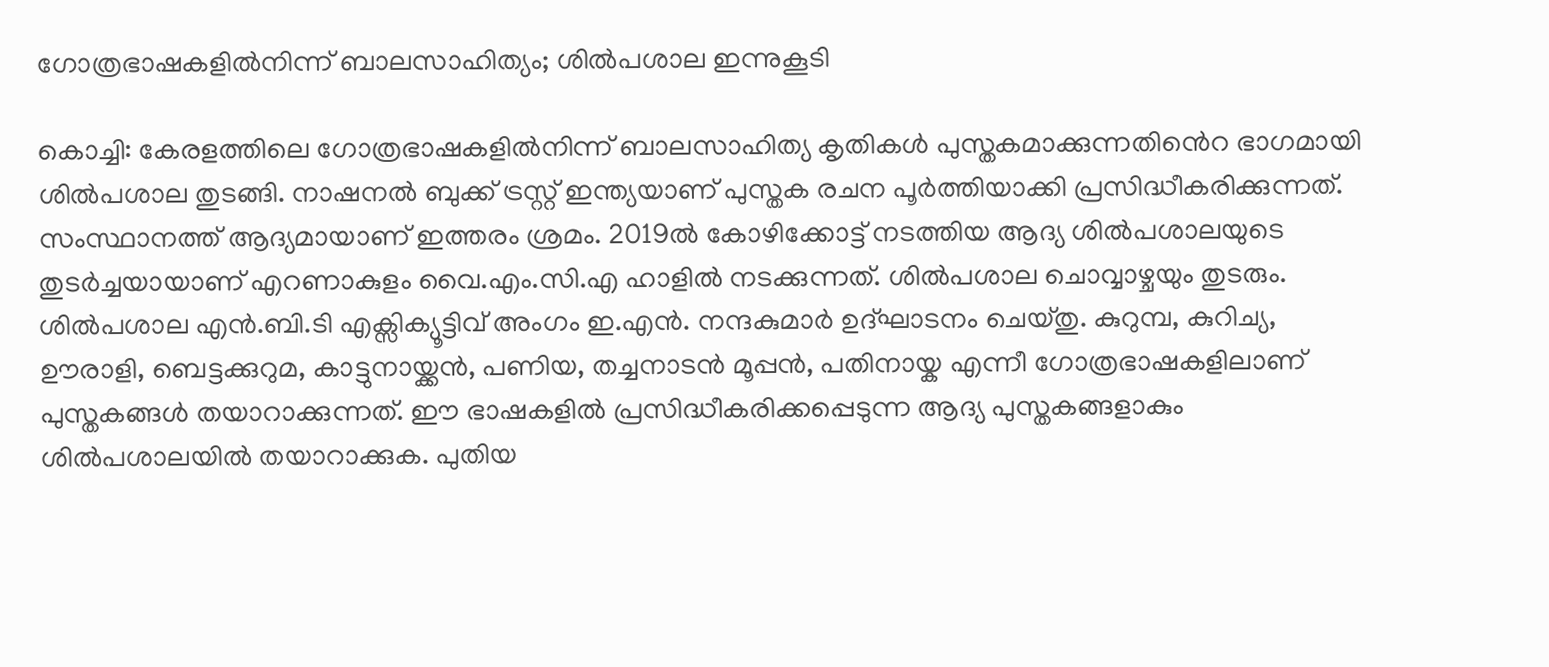ഗോത്രഭാഷകളിൽനിന്ന് ബാലസാഹിത്യം; ശിൽപശാല ഇന്നുകൂടി

കൊച്ചി: കേരളത്തിലെ ഗോത്രഭാഷകളിൽനിന്ന് ബാലസാഹിത്യ കൃതികൾ പുസ്തകമാക്കുന്നതി‍‍ൻെറ ഭാഗമായി ശിൽപശാല തുടങ്ങി. നാഷനൽ ബുക്ക് ട്രസ്റ്റ് ഇന്ത്യയാണ് പുസ്തക രചന പൂർത്തിയാക്കി പ്രസിദ്ധീകരിക്കുന്നത്. സംസ്ഥാനത്ത് ആദ്യമായാണ് ഇത്തരം ശ്രമം. 2019ൽ കോഴിക്കോട്ട് നടത്തിയ ആദ്യ ശിൽപശാലയുടെ തുടർച്ചയായാണ് എറണാകുളം വൈ.എം.സി.എ ഹാളിൽ നടക്കുന്നത്. ശിൽപശാല ചൊവ്വാഴ്ചയും തുടരും. ശിൽപശാല എൻ.ബി.ടി എക്സിക്യൂട്ടിവ് അംഗം ഇ.എൻ. നന്ദകുമാർ ഉദ്ഘാടനം ചെയ്തു. കുറുമ്പ, കുറിച്യ, ഊരാളി, ബെട്ടക്കുറുമ, കാട്ടുനായ്ക്കൻ, പണിയ, തച്ചനാടൻ മൂപ്പൻ, പതിനായ്ക എന്നീ ഗോത്രഭാഷകളിലാണ് പുസ്തകങ്ങൾ തയാറാക്കുന്നത്. ഈ ഭാഷകളിൽ പ്രസിദ്ധീകരിക്കപ്പെടുന്ന ആദ്യ പുസ്തകങ്ങളാകും ശിൽപശാലയിൽ തയാറാക്കുക. പുതിയ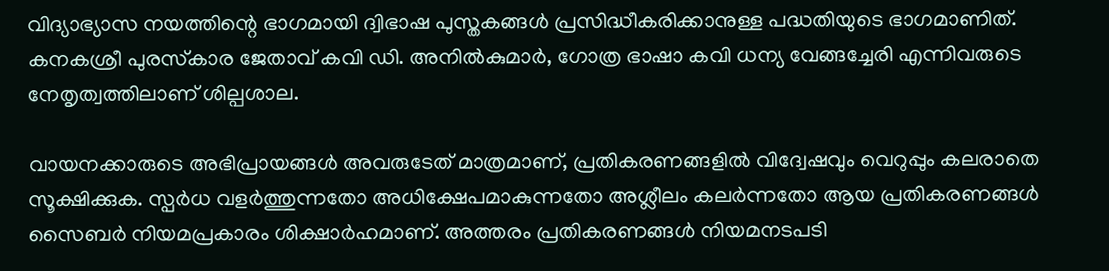വിദ്യാഭ്യാസ നയത്തിന്റെ ഭാഗമായി ദ്വിഭാഷ പുസ്തകങ്ങൾ പ്രസിദ്ധീകരിക്കാനുള്ള പദ്ധതിയുടെ ഭാഗമാണിത്. കനകശ്രീ പുരസ്‌കാര ജേതാവ് കവി ഡി. അനിൽകുമാർ, ഗോത്ര ഭാഷാ കവി ധന്യ വേങ്ങച്ചേരി എന്നിവരുടെ നേതൃത്വത്തിലാണ് ശില്പശാല.

വായനക്കാരുടെ അഭിപ്രായങ്ങള്‍ അവരുടേത് മാത്രമാണ്, പ്രതികരണങ്ങളിൽ വിദ്വേഷവും വെറുപ്പും കലരാതെ സൂക്ഷിക്കുക. സ്പർധ വളർത്തുന്നതോ അധിക്ഷേപമാകുന്നതോ അശ്ലീലം കലർന്നതോ ആയ പ്രതികരണങ്ങൾ സൈബർ നിയമപ്രകാരം ശിക്ഷാർഹമാണ്. അത്തരം പ്രതികരണങ്ങൾ നിയമനടപടി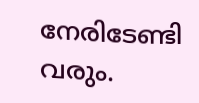നേരിടേണ്ടി വരും.